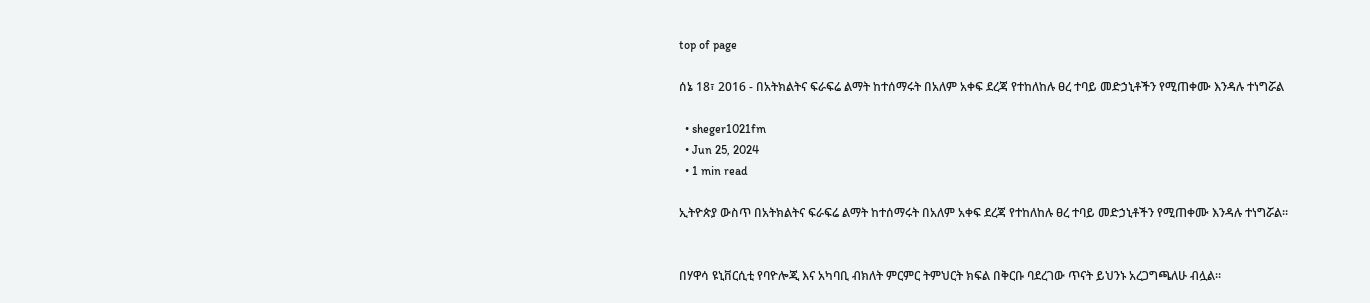top of page

ሰኔ 18፣ 2016 - በአትክልትና ፍራፍሬ ልማት ከተሰማሩት በአለም አቀፍ ደረጃ የተከለከሉ ፀረ ተባይ መድኃኒቶችን የሚጠቀሙ እንዳሉ ተነግሯል

  • sheger1021fm
  • Jun 25, 2024
  • 1 min read

ኢትዮጵያ ውስጥ በአትክልትና ፍራፍሬ ልማት ከተሰማሩት በአለም አቀፍ ደረጃ የተከለከሉ ፀረ ተባይ መድኃኒቶችን የሚጠቀሙ እንዳሉ ተነግሯል።


በሃዋሳ ዩኒቨርሲቲ የባዮሎጂ እና አካባቢ ብክለት ምርምር ትምህርት ክፍል በቅርቡ ባደረገው ጥናት ይህንኑ አረጋግጫለሁ ብሏል።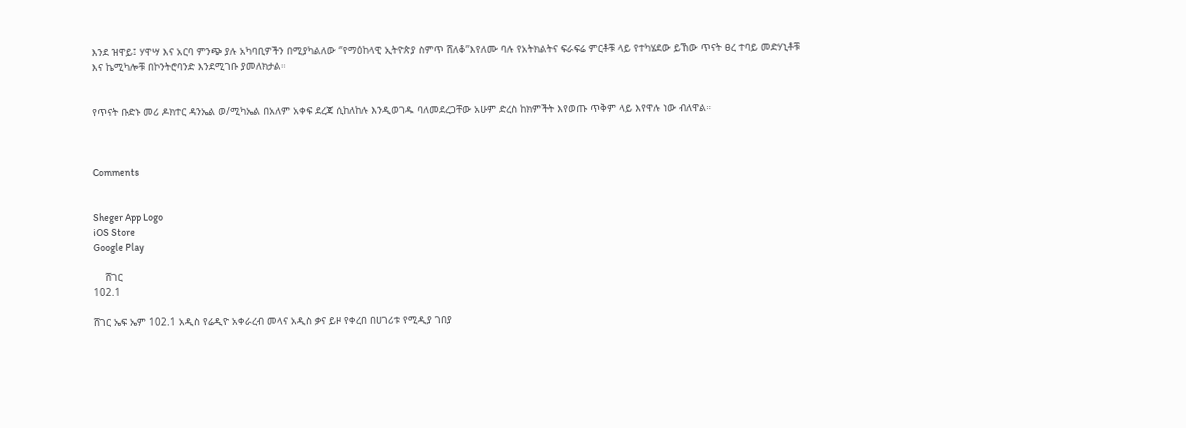እንደ ዝዋይ፤ ሃዋሣ እና አርባ ምንጭ ያሉ አካባቢዎችን በሚያካልለው ‘’የማዕከላዊ ኢትዮጵያ ስምጥ ሸለቆ’’እየለሙ ባሉ የአትክልትና ፍራፍሬ ምርቶቹ ላይ የተካሄደው ይኸው ጥናት ፀረ ተባይ መድሃኒቶቹ እና ኬሚካሎቹ በኮንትሮባንድ እንደሚገቡ ያመለክታል።


የጥናት ቡድኑ መሪ ዶክተር ዳንኤል ወ/ሚካኤል በአለም አቀፍ ደረጃ ሲከለከሉ እንዲወገዱ ባለመደረጋቸው አሁም ድረስ ከክምችት እየወጡ ጥቅም ላይ እየዋሉ ነው ብለዋል።



Comments


Sheger App Logo
iOS Store
Google Play

    ሸገር
102.1

ሸገር ኤፍ ኤም 102.1 አዲስ የሬዲዮ አቀራረብ መላና አዲስ ቃና ይዞ የቀረበ በሀገሪቱ የሚዲያ ገበያ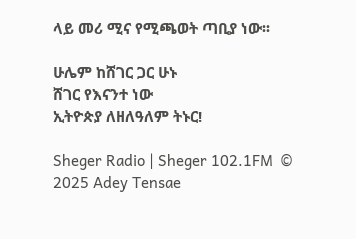ላይ መሪ ሚና የሚጫወት ጣቢያ ነው፡፡

ሁሌም ከሸገር ጋር ሁኑ
ሸገር የእናንተ ነው
ኢትዮጵያ ለዘለዓለም ትኑር!

Sheger Radio | Sheger 102.1FM  © 2025 Adey Tensae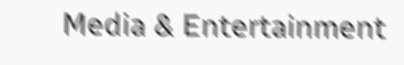Media & Entertainment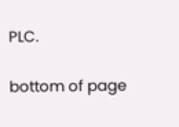PLC.

bottom of page